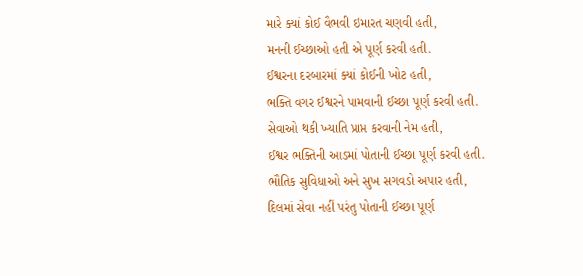મારે ક્યાં કોઈ વૈભવી ઇમારત ચણવી હતી,
મનની ઈચ્છાઓ હતી એ પૂર્ણ કરવી હતી.
ઈશ્વરના દરબારમાં ક્યાં કોઈની ખોટ હતી,
ભક્તિ વગર ઈશ્વરને પામવાની ઈચ્છા પૂર્ણ કરવી હતી.
સેવાઓ થકી ખ્યાતિ પ્રાપ્ત કરવાની નેમ હતી,
ઈશ્વર ભક્તિની આડમાં પોતાની ઈચ્છા પૂર્ણ કરવી હતી.
ભૌતિક સુવિધાઓ અને સુખ સગવડો અપાર હતી,
દિલમાં સેવા નહીં પરંતુ પોતાની ઈચ્છા પૂર્ણ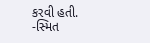કરવી હતી.
-સ્મિત